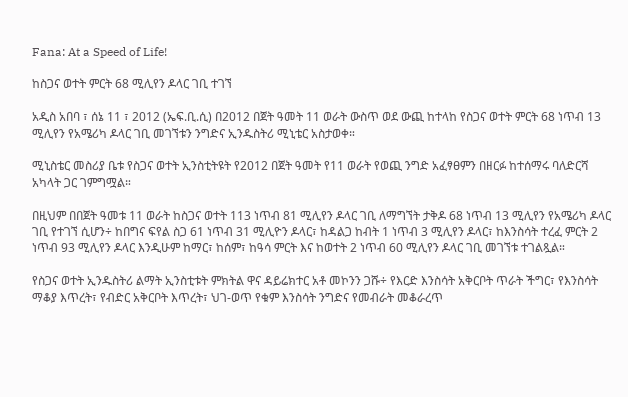Fana: At a Speed of Life!

ከስጋና ወተት ምርት 68 ሚሊየን ዶላር ገቢ ተገኘ

አዲስ አበባ ፣ ሰኔ 11 ፣ 2012 (ኤፍ.ቢ.ሲ) በ2012 በጀት ዓመት 11 ወራት ውስጥ ወደ ውጪ ከተላከ የስጋና ወተት ምርት 68 ነጥብ 13 ሚሊየን የአሜሪካ ዶላር ገቢ መገኘቱን ንግድና ኢንዱስትሪ ሚኒቴር አስታወቀ።

ሚኒስቴር መስሪያ ቤቱ የስጋና ወተት ኢንስቲትዩት የ2012 በጀት ዓመት የ11 ወራት የወጪ ንግድ አፈፃፀምን በዘርፉ ከተሰማሩ ባለድርሻ አካላት ጋር ገምግሟል።

በዚህም በበጀት ዓመቱ 11 ወራት ከስጋና ወተት 113 ነጥብ 81 ሚሊየን ዶላር ገቢ ለማግኘት ታቅዶ 68 ነጥብ 13 ሚሊየን የአሜሪካ ዶላር ገቢ የተገኘ ሲሆን÷ ከበግና ፍየል ስጋ 61 ነጥብ 31 ሚሊዮን ዶላር፣ ከዳልጋ ከብት 1 ነጥብ 3 ሚሊየን ዶላር፣ ከእንስሳት ተረፈ ምርት 2 ነጥብ 93 ሚሊየን ዶላር እንዲሁም ከማር፣ ከሰም፣ ከዓሳ ምርት እና ከወተት 2 ነጥብ 60 ሚሊየን ዶላር ገቢ መገኘቱ ተገልጿል።

የስጋና ወተት ኢንዱስትሪ ልማት ኢንስቲቱት ምክትል ዋና ዳይሬክተር አቶ መኮንን ጋሹ÷ የእርድ እንስሳት አቅርቦት ጥራት ችግር፣ የእንስሳት ማቆያ እጥረት፣ የብድር አቅርቦት እጥረት፣ ህገ-ወጥ የቁም እንስሳት ንግድና የመብራት መቆራረጥ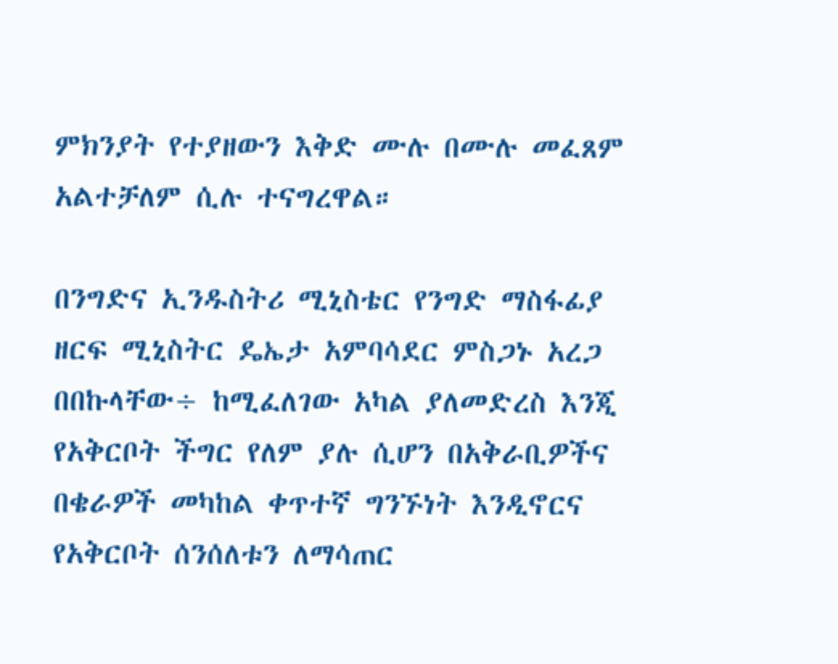ምክንያት የተያዘውን እቅድ ሙሉ በሙሉ መፈጸም አልተቻለም ሲሉ ተናግረዋል።

በንግድና ኢንዱስትሪ ሚኒስቴር የንግድ ማስፋፊያ ዘርፍ ሚኒስትር ዴኤታ አምባሳደር ምስጋኑ አረጋ በበኩላቸው÷ ከሚፈለገው አካል ያለመድረስ እንጂ የአቅርቦት ችግር የለም ያሉ ሲሆን በአቅራቢዎችና በቄራዎች መካከል ቀጥተኛ ግንኙነት እንዲኖርና የአቅርቦት ሰንሰለቱን ለማሳጠር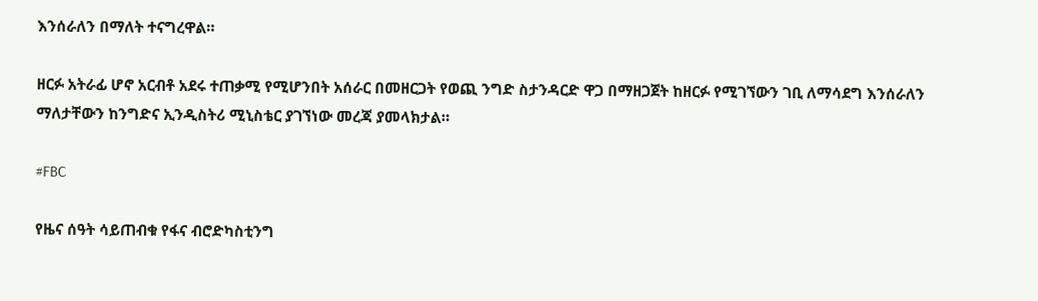እንሰራለን በማለት ተናግረዋል።

ዘርፉ አትራፊ ሆኖ አርብቶ አደሩ ተጠቃሚ የሚሆንበት አሰራር በመዘርጋት የወጪ ንግድ ስታንዳርድ ዋጋ በማዘጋጀት ከዘርፉ የሚገኘውን ገቢ ለማሳደግ እንሰራለን ማለታቸውን ከንግድና ኢንዲስትሪ ሚኒስቴር ያገኘነው መረጃ ያመላክታል።

#FBC

የዜና ሰዓት ሳይጠብቁ የፋና ብሮድካስቲንግ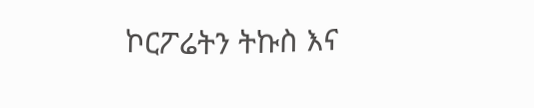ኮርፖሬትን ትኩስ እና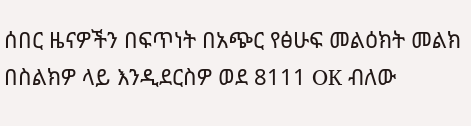ሰበር ዜናዎችን በፍጥነት በአጭር የፅሁፍ መልዕክት መልክ በስልክዎ ላይ እንዲደርስዎ ወደ 8111 OK ብለው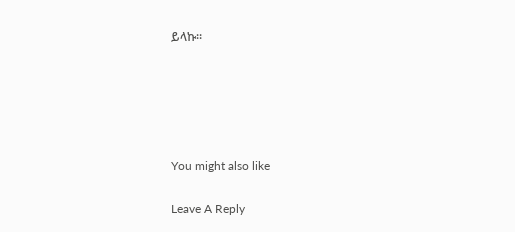ይላኩ።





You might also like

Leave A Reply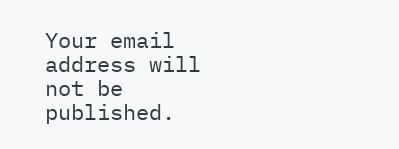Your email address will not be published.